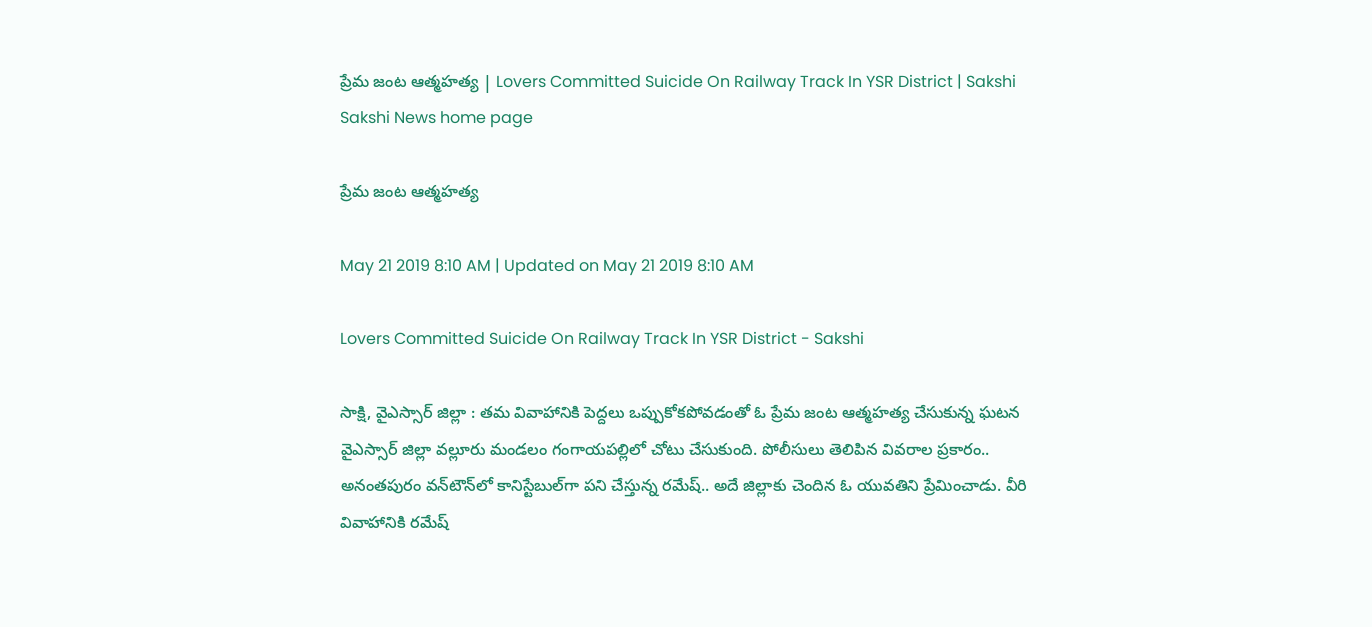ప్రేమ జంట ఆత్మహత్య | Lovers Committed Suicide On Railway Track In YSR District | Sakshi
Sakshi News home page

ప్రేమ జంట ఆత్మహత్య

May 21 2019 8:10 AM | Updated on May 21 2019 8:10 AM

Lovers Committed Suicide On Railway Track In YSR District - Sakshi

సాక్షి, వైఎస్సార్‌ జిల్లా : తమ వివాహానికి పెద్దలు ఒప్పుకోకపోవడంతో ఓ ప్రేమ జంట ఆత్మహత్య చేసుకున్న ఘటన వైఎస్సార్‌ జిల్లా వల్లూరు మండలం గంగాయపల్లిలో చోటు చేసుకుంది. పోలీసులు తెలిపిన వివరాల ప్రకారం.. అనంతపురం వన్‌టౌన్‌లో కానిస్టేబుల్‌గా పని చేస్తున్న రమేష్‌.. అదే జిల్లాకు చెందిన ఓ యువతిని ప్రేమించాడు. వీరి వివాహానికి రమేష్‌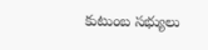కుటుంబ సభ్యులు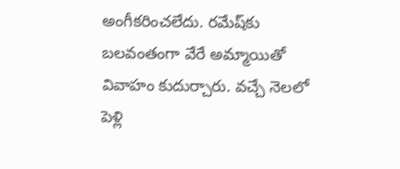అంగీకరించలేదు. రమేష్‌కు బలవంతంగా వేరే అమ్మాయితో వివాహం కుదుర్చారు. వచ్చే నెలలో పెళ్లి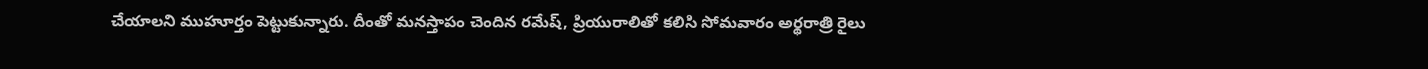చేయాలని ముహూర్తం పెట్టుకున్నారు. దీంతో మనస్తాపం చెందిన రమేష్‌, ప్రియురాలితో కలిసి సోమవారం అర్థరాత్రి రైలు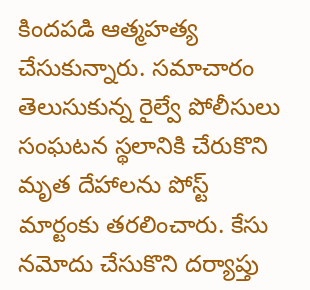కిందపడి ఆత్మహత్య చేసుకున్నారు. సమాచారం తెలుసుకున్న రైల్వే పోలీసులు సంఘటన స్థలానికి చేరుకొని మృత దేహాలను పోస్ట్‌ మార్టంకు తరలించారు. కేసు నమోదు చేసుకొని దర్యాప్తు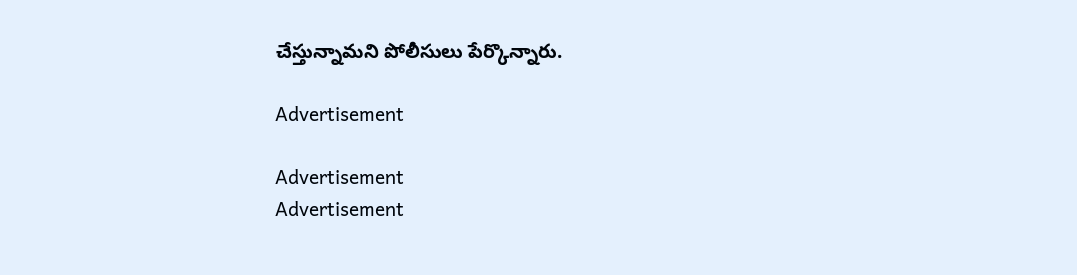చేస్తున్నామని పోలీసులు పేర్కొన్నారు.

Advertisement

Advertisement
Advertisement